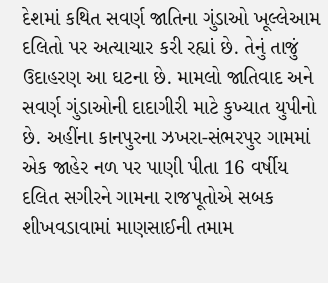દેશમાં કથિત સવર્ણ જાતિના ગુંડાઓ ખૂલ્લેઆમ દલિતો પર અત્યાચાર કરી રહ્યાં છે. તેનું તાજું ઉદાહરણ આ ઘટના છે. મામલો જાતિવાદ અને સવર્ણ ગુંડાઓની દાદાગીરી માટે કુખ્યાત યુપીનો છે. અહીંના કાનપુરના ઝખરા-સંભરપુર ગામમાં એક જાહેર નળ પર પાણી પીતા 16 વર્ષીય દલિત સગીરને ગામના રાજપૂતોએ સબક શીખવડાવામાં માણસાઈની તમામ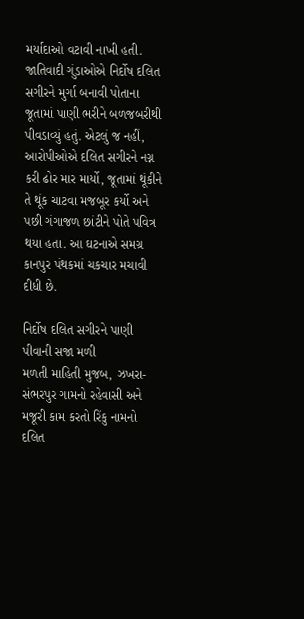મર્યાદાઓ વટાવી નાખી હતી.
જાતિવાદી ગુંડાઓએ નિર્દોષ દલિત સગીરને મુર્ગા બનાવી પોતાના જૂતામાં પાણી ભરીને બળજબરીથી પીવડાવ્યું હતું. એટલું જ નહીં, આરોપીઓએ દલિત સગીરને નગ્ન કરી ઢોર માર માર્યો, જૂતામાં થૂંકીને તે થૂંક ચાટવા મજબૂર કર્યો અને પછી ગંગાજળ છાંટીને પોતે પવિત્ર થયા હતા. આ ઘટનાએ સમગ્ર કાનપુર પંથકમાં ચકચાર મચાવી દીધી છે.

નિર્દોષ દલિત સગીરને પાણી પીવાની સજા મળી
મળતી માહિતી મુજબ, ઝખરા-સંભરપુર ગામનો રહેવાસી અને મજૂરી કામ કરતો રિંકુ નામનો દલિત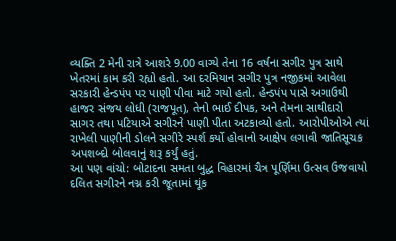વ્યક્તિ 2 મેની રાત્રે આશરે 9.00 વાગ્યે તેના 16 વર્ષના સગીર પુત્ર સાથે ખેતરમાં કામ કરી રહ્યો હતો. આ દરમિયાન સગીર પુત્ર નજીકમાં આવેલા સરકારી હેન્ડપંપ પર પાણી પીવા માટે ગયો હતો. હેન્ડપંપ પાસે અગાઉથી હાજર સંજય લોધી (રાજપૂત), તેનો ભાઈ દીપક, અને તેમના સાથીદારો સાગર તથા પટિયાએ સગીરને પાણી પીતા અટકાવ્યો હતો. આરોપીઓએ ત્યાં રાખેલી પાણીની ડોલને સગીરે સ્પર્શ કર્યો હોવાનો આક્ષેપ લગાવી જાતિસૂચક અપશબ્દો બોલવાનું શરૂ કર્યું હતું.
આ પણ વાંચો: બોટાદના સમતા બુદ્ધ વિહારમાં ચૈત્ર પૂર્ણિમા ઉત્સવ ઉજવાયો
દલિત સગીરને નગ્ન કરી જૂતામાં થૂંક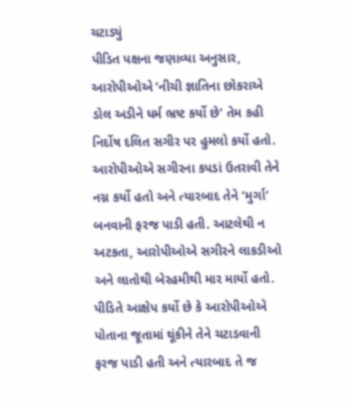ચટાડ્યું
પીડિત પક્ષના જણાવ્યા અનુસાર, આરોપીઓએ ‘નીચી જ્ઞાતિના છોકરાએ ડોલ અડીને ધર્મ ભ્રષ્ટ કર્યો છે’ તેમ કહી નિર્દોષ દલિત સગીર પર હુમલો કર્યો હતો. આરોપીઓએ સગીરના કપડાં ઉતરાવી તેને નગ્ન કર્યો હતો અને ત્યારબાદ તેને ‘મુર્ગા’ બનવાની ફરજ પાડી હતી. આટલેથી ન અટકતા, આરોપીઓએ સગીરને લાકડીઓ અને લાતોથી બેરહમીથી માર માર્યો હતો. પીડિતે આક્ષેપ કર્યો છે કે આરોપીઓએ પોતાના જૂતામાં થૂંકીને તેને ચટાડવાની ફરજ પાડી હતી અને ત્યારબાદ તે જ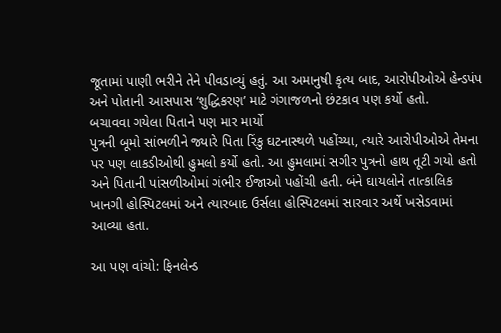જૂતામાં પાણી ભરીને તેને પીવડાવ્યું હતું. આ અમાનુષી કૃત્ય બાદ, આરોપીઓએ હેન્ડપંપ અને પોતાની આસપાસ ‘શુદ્ધિકરણ’ માટે ગંગાજળનો છંટકાવ પણ કર્યો હતો.
બચાવવા ગયેલા પિતાને પણ માર માર્યો
પુત્રની બૂમો સાંભળીને જ્યારે પિતા રિંકુ ઘટનાસ્થળે પહોંચ્યા, ત્યારે આરોપીઓએ તેમના પર પણ લાકડીઓથી હુમલો કર્યો હતો. આ હુમલામાં સગીર પુત્રનો હાથ તૂટી ગયો હતો અને પિતાની પાંસળીઓમાં ગંભીર ઈજાઓ પહોંચી હતી. બંને ઘાયલોને તાત્કાલિક ખાનગી હોસ્પિટલમાં અને ત્યારબાદ ઉર્સલા હોસ્પિટલમાં સારવાર અર્થે ખસેડવામાં આવ્યા હતા.

આ પણ વાંચો: ફિનલેન્ડ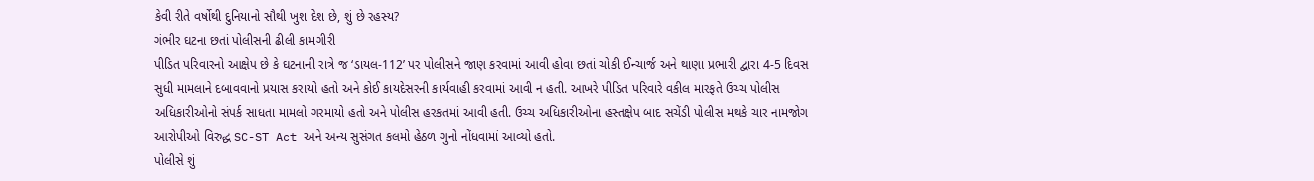કેવી રીતે વર્ષોથી દુનિયાનો સૌથી ખુશ દેશ છે, શું છે રહસ્ય?
ગંભીર ઘટના છતાં પોલીસની ઢીલી કામગીરી
પીડિત પરિવારનો આક્ષેપ છે કે ઘટનાની રાત્રે જ ‘ડાયલ-112’ પર પોલીસને જાણ કરવામાં આવી હોવા છતાં ચોકી ઈન્ચાર્જ અને થાણા પ્રભારી દ્વારા 4-5 દિવસ સુધી મામલાને દબાવવાનો પ્રયાસ કરાયો હતો અને કોઈ કાયદેસરની કાર્યવાહી કરવામાં આવી ન હતી. આખરે પીડિત પરિવારે વકીલ મારફતે ઉચ્ચ પોલીસ અધિકારીઓનો સંપર્ક સાધતા મામલો ગરમાયો હતો અને પોલીસ હરકતમાં આવી હતી. ઉચ્ચ અધિકારીઓના હસ્તક્ષેપ બાદ સચેંડી પોલીસ મથકે ચાર નામજોગ આરોપીઓ વિરુદ્ધ SC-ST Act અને અન્ય સુસંગત કલમો હેઠળ ગુનો નોંધવામાં આવ્યો હતો.
પોલીસે શું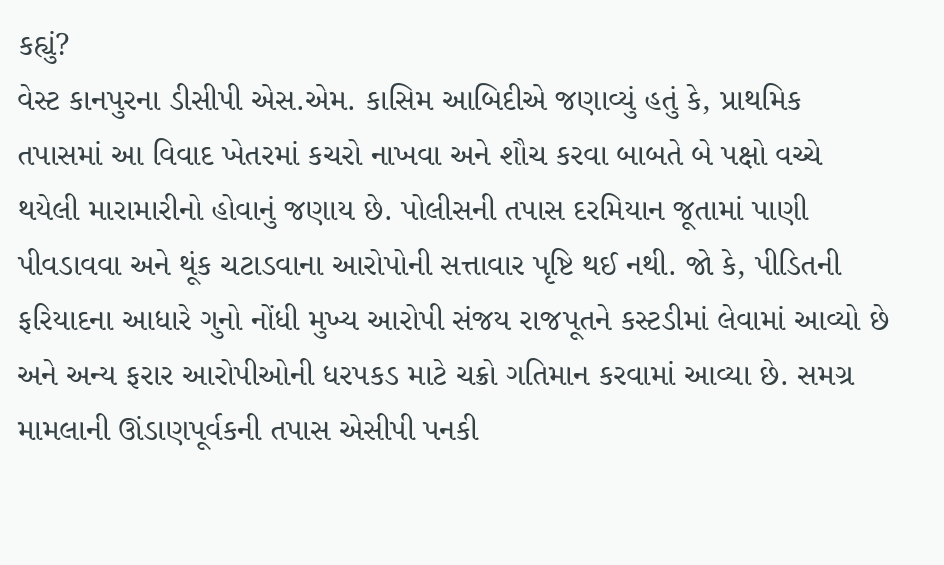કહ્યું?
વેસ્ટ કાનપુરના ડીસીપી એસ.એમ. કાસિમ આબિદીએ જણાવ્યું હતું કે, પ્રાથમિક તપાસમાં આ વિવાદ ખેતરમાં કચરો નાખવા અને શૌચ કરવા બાબતે બે પક્ષો વચ્ચે થયેલી મારામારીનો હોવાનું જણાય છે. પોલીસની તપાસ દરમિયાન જૂતામાં પાણી પીવડાવવા અને થૂંક ચટાડવાના આરોપોની સત્તાવાર પૃષ્ટિ થઈ નથી. જો કે, પીડિતની ફરિયાદના આધારે ગુનો નોંધી મુખ્ય આરોપી સંજય રાજપૂતને કસ્ટડીમાં લેવામાં આવ્યો છે અને અન્ય ફરાર આરોપીઓની ધરપકડ માટે ચક્રો ગતિમાન કરવામાં આવ્યા છે. સમગ્ર મામલાની ઊંડાણપૂર્વકની તપાસ એસીપી પનકી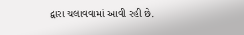દ્વારા ચલાવવામાં આવી રહી છે.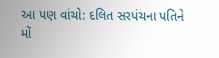આ પણ વાંચો: દલિત સરપંચના પતિને મોં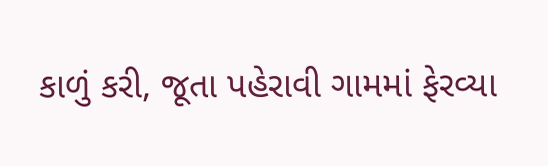કાળું કરી, જૂતા પહેરાવી ગામમાં ફેરવ્યા